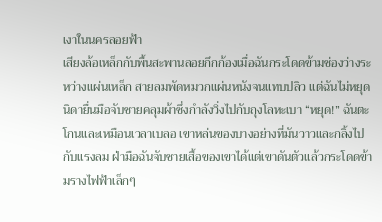เงาในนครลอยฟ้า
เสียงล้อเหล็กกับพื้นสะพานลอยกึกก้องเมื่อฉันกระโดดข้ามช่องว่างระหว่างแผ่นเหล็ก สายลมพัดหมวกแผ่นหนังจนแทบปลิว แต่ฉันไม่หยุด นิดายื่นมือจับชายคลุมผ้าซึ่งกำลังวิ่งไปกับถุงโลหะเบา “หยุด!” ฉันตะโกนและเหมือนเวลาเบลอ เขาหล่นของบางอย่างที่มันวาวและกลิ้งไปกับแรงลม ฝ่ามือฉันจับชายเสื้อของเขาได้แต่เขาดันตัวแล้วกระโดดข้ามรางไฟฟ้าเล็กๆ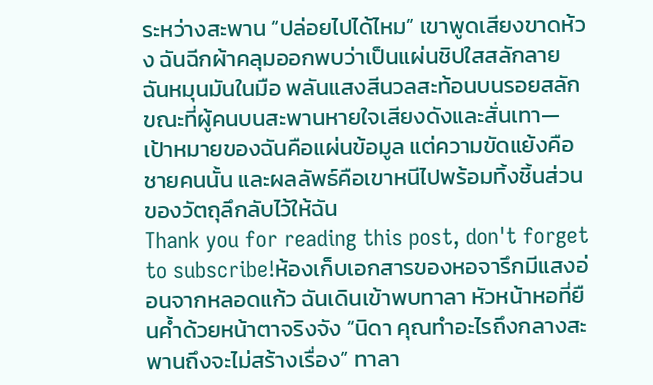ระหว่างสะพาน “ปล่อยไปได้ไหม” เขาพูดเสียงขาดห้วง ฉันฉีกผ้าคลุมออกพบว่าเป็นแผ่นชิปใสสลักลาย ฉันหมุนมันในมือ พลันแสงสีนวลสะท้อนบนรอยสลัก ขณะที่ผู้คนบนสะพานหายใจเสียงดังและสั่นเทา—เป้าหมายของฉันคือแผ่นข้อมูล แต่ความขัดแย้งคือชายคนนั้น และผลลัพธ์คือเขาหนีไปพร้อมทิ้งชิ้นส่วนของวัตถุลึกลับไว้ให้ฉัน
Thank you for reading this post, don't forget to subscribe!ห้องเก็บเอกสารของหอจารึกมีแสงอ่อนจากหลอดแก้ว ฉันเดินเข้าพบทาลา หัวหน้าหอที่ยืนค้ำด้วยหน้าตาจริงจัง “นิดา คุณทำอะไรถึงกลางสะพานถึงจะไม่สร้างเรื่อง” ทาลา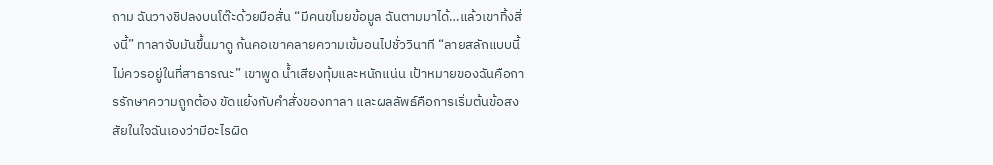ถาม ฉันวางชิปลงบนโต๊ะด้วยมือสั่น “มีคนขโมยข้อมูล ฉันตามมาได้…แล้วเขาทิ้งสิ่งนี้” ทาลาจับมันขึ้นมาดู ก้นคอเขาคลายความเข้มอนไปชั่ววินาที “ลายสลักแบบนี้ไม่ควรอยู่ในที่สาธารณะ” เขาพูด น้ำเสียงทุ้มและหนักแน่น เป้าหมายของฉันคือการรักษาความถูกต้อง ขัดแย้งกับคำสั่งของทาลา และผลลัพธ์คือการเริ่มต้นข้อสงสัยในใจฉันเองว่ามีอะไรผิด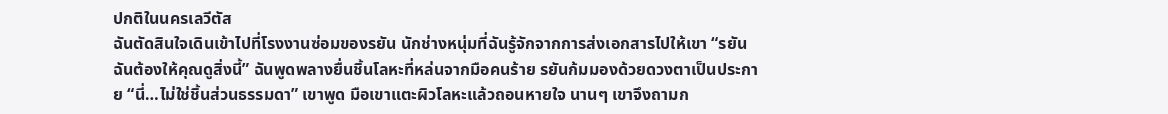ปกติในนครเลวีตัส
ฉันตัดสินใจเดินเข้าไปที่โรงงานซ่อมของรยัน นักช่างหนุ่มที่ฉันรู้จักจากการส่งเอกสารไปให้เขา “รยัน ฉันต้องให้คุณดูสิ่งนี้” ฉันพูดพลางยื่นชิ้นโลหะที่หล่นจากมือคนร้าย รยันก้มมองด้วยดวงตาเป็นประกาย “นี่…ไม่ใช่ชิ้นส่วนธรรมดา” เขาพูด มือเขาแตะผิวโลหะแล้วถอนหายใจ นานๆ เขาจึงถามก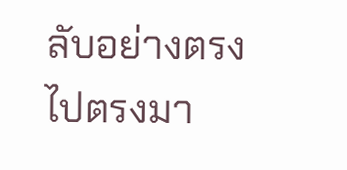ลับอย่างตรงไปตรงมา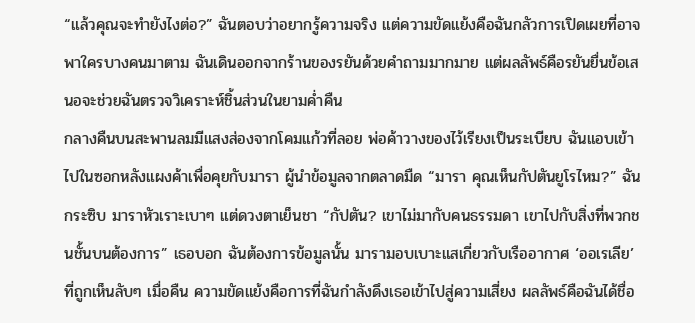“แล้วคุณจะทำยังไงต่อ?” ฉันตอบว่าอยากรู้ความจริง แต่ความขัดแย้งคือฉันกลัวการเปิดเผยที่อาจพาใครบางคนมาตาม ฉันเดินออกจากร้านของรยันด้วยคำถามมากมาย แต่ผลลัพธ์คือรยันยื่นข้อเสนอจะช่วยฉันตรวจวิเคราะห์ชิ้นส่วนในยามค่ำคืน
กลางคืนบนสะพานลมมีแสงส่องจากโคมแก้วที่ลอย พ่อค้าวางของไว้เรียงเป็นระเบียบ ฉันแอบเข้าไปในซอกหลังแผงค้าเพื่อคุยกับมารา ผู้นำข้อมูลจากตลาดมืด “มารา คุณเห็นกัปตันยูโรไหม?” ฉันกระซิบ มาราหัวเราะเบาๆ แต่ดวงตาเย็นชา “กัปตัน? เขาไม่มากับคนธรรมดา เขาไปกับสิ่งที่พวกชนชั้นบนต้องการ” เธอบอก ฉันต้องการข้อมูลนั้น มารามอบเบาะแสเกี่ยวกับเรืออากาศ ‘ออเรเลีย’ ที่ถูกเห็นลับๆ เมื่อคืน ความขัดแย้งคือการที่ฉันกำลังดึงเธอเข้าไปสู่ความเสี่ยง ผลลัพธ์คือฉันได้ชื่อ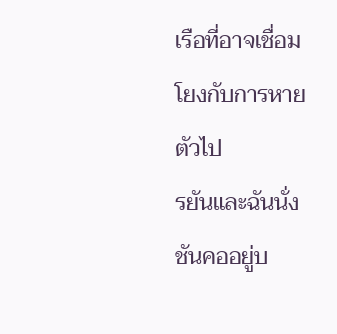เรือที่อาจเชื่อมโยงกับการหายตัวไป
รยันและฉันนั่งชันคออยู่บ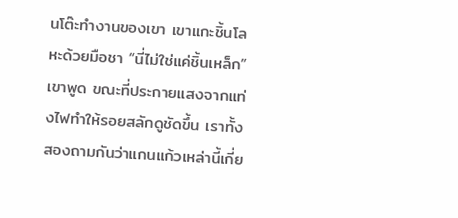นโต๊ะทำงานของเขา เขาแกะชิ้นโลหะด้วยมือชา “นี่ไม่ใช่แค่ชิ้นเหล็ก” เขาพูด ขณะที่ประกายแสงจากแท่งไฟทำให้รอยสลักดูชัดขึ้น เราทั้งสองถามกันว่าแกนแก้วเหล่านี้เกี่ย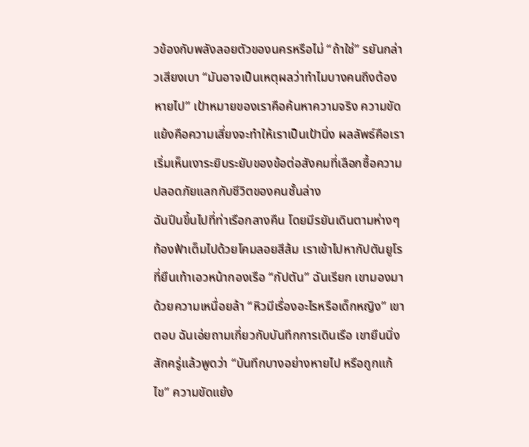วข้องกับพลังลอยตัวของนครหรือไม่ “ถ้าใช่” รยันกล่าวเสียงเบา “มันอาจเป็นเหตุผลว่าทำไมบางคนถึงต้องหายไป” เป้าหมายของเราคือค้นหาความจริง ความขัดแย้งคือความเสี่ยงจะทำให้เราเป็นเป้านิ่ง ผลลัพธ์คือเราเริ่มเห็นเงาระยิบระยับของข้อต่อสังคมที่เลือกซื้อความปลอดภัยแลกกับชีวิตของคนชั้นล่าง
ฉันปีนขึ้นไปที่ท่าเรือกลางคืน โดยมีรยันเดินตามห่างๆ ท้องฟ้าเต็มไปด้วยโคมลอยสีส้ม เราเข้าไปหากัปตันยูโรที่ยืนเท้าเอวหน้ากองเรือ “กัปตัน” ฉันเรียก เขามองมาด้วยความเหนื่อยล้า “หิวมีเรื่องอะไรหรือเด็กหญิง” เขาตอบ ฉันเอ่ยถามเกี่ยวกับบันทึกการเดินเรือ เขายืนนิ่งสักครู่แล้วพูดว่า “บันทึกบางอย่างหายไป หรือถูกแก้ไข” ความขัดแย้ง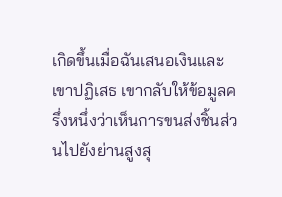เกิดขึ้นเมื่อฉันเสนอเงินและเขาปฏิเสธ เขากลับให้ข้อมูลครึ่งหนึ่งว่าเห็นการขนส่งชิ้นส่วนไปยังย่านสูงสุ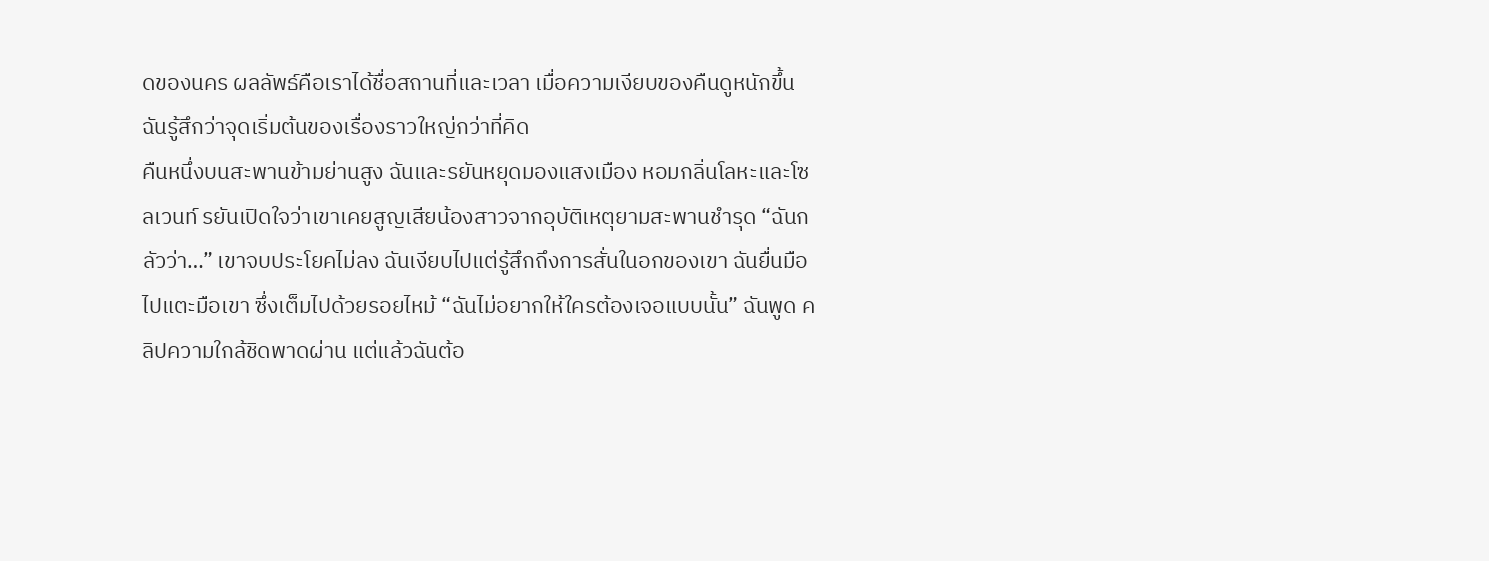ดของนคร ผลลัพธ์คือเราได้ชื่อสถานที่และเวลา เมื่อความเงียบของคืนดูหนักขึ้น ฉันรู้สึกว่าจุดเริ่มต้นของเรื่องราวใหญ่กว่าที่คิด
คืนหนึ่งบนสะพานข้ามย่านสูง ฉันและรยันหยุดมองแสงเมือง หอมกลิ่นโลหะและโซลเวนท์ รยันเปิดใจว่าเขาเคยสูญเสียน้องสาวจากอุบัติเหตุยามสะพานชำรุด “ฉันกลัวว่า…” เขาจบประโยคไม่ลง ฉันเงียบไปแต่รู้สึกถึงการสั่นในอกของเขา ฉันยื่นมือไปแตะมือเขา ซึ่งเต็มไปด้วยรอยไหม้ “ฉันไม่อยากให้ใครต้องเจอแบบนั้น” ฉันพูด คลิปความใกล้ชิดพาดผ่าน แต่แล้วฉันต้อ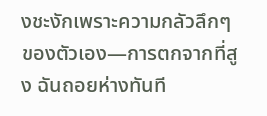งชะงักเพราะความกลัวลึกๆ ของตัวเอง—การตกจากที่สูง ฉันถอยห่างทันที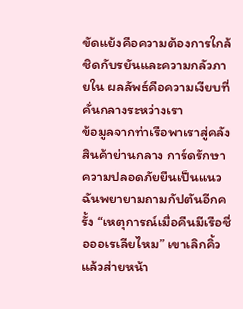ขัดแย้งคือความต้องการใกล้ชิดกับรยันและความกลัวภายใน ผลลัพธ์คือความเงียบที่คั่นกลางระหว่างเรา
ข้อมูลจากท่าเรือพาเราสู่คลังสินค้าย่านกลาง การ์ดรักษาความปลอดภัยยืนเป็นแนว ฉันพยายามถามกัปตันอีกครั้ง “เหตุการณ์เมื่อคืนมีเรือชื่อออเรเลียไหม” เขาเลิกคิ้วแล้วส่ายหน้า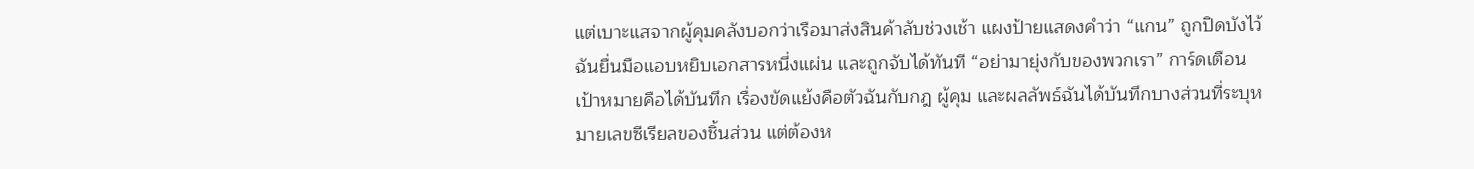แต่เบาะแสจากผู้คุมคลังบอกว่าเรือมาส่งสินค้าลับช่วงเช้า แผงป้ายแสดงคำว่า “แกน” ถูกปิดบังไว้ ฉันยื่นมือแอบหยิบเอกสารหนึ่งแผ่น และถูกจับได้ทันที “อย่ามายุ่งกับของพวกเรา” การ์ดเตือน เป้าหมายคือได้บันทึก เรื่องขัดแย้งคือตัวฉันกับกฎ ผู้คุม และผลลัพธ์ฉันได้บันทึกบางส่วนที่ระบุหมายเลขซีเรียลของชิ้นส่วน แต่ต้องห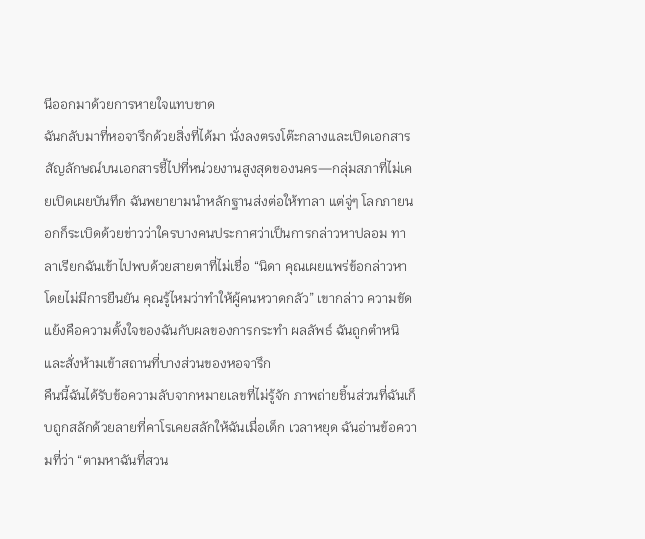นีออกมาด้วยการหายใจแทบขาด
ฉันกลับมาที่หอจารึกด้วยสิ่งที่ได้มา นั่งลงตรงโต๊ะกลางและเปิดเอกสาร สัญลักษณ์บนเอกสารชี้ไปที่หน่วยงานสูงสุดของนคร—กลุ่มสภาที่ไม่เคยเปิดเผยบันทึก ฉันพยายามนำหลักฐานส่งต่อให้ทาลา แต่จู่ๆ โลกภายนอกก็ระเบิดด้วยข่าวว่าใครบางคนประกาศว่าเป็นการกล่าวหาปลอม ทาลาเรียกฉันเข้าไปพบด้วยสายตาที่ไม่เชื่อ “นิดา คุณเผยแพร่ข้อกล่าวหาโดยไม่มีการยืนยัน คุณรู้ไหมว่าทำให้ผู้คนหวาดกลัว” เขากล่าว ความขัดแย้งคือความตั้งใจของฉันกับผลของการกระทำ ผลลัพธ์ ฉันถูกตำหนิและสั่งห้ามเข้าสถานที่บางส่วนของหอจารึก
คืนนี้ฉันได้รับข้อความลับจากหมายเลขที่ไม่รู้จัก ภาพถ่ายชิ้นส่วนที่ฉันเก็บถูกสลักด้วยลายที่คาโรเคยสลักให้ฉันเมื่อเด็ก เวลาหยุด ฉันอ่านข้อความที่ว่า “ตามหาฉันที่สวน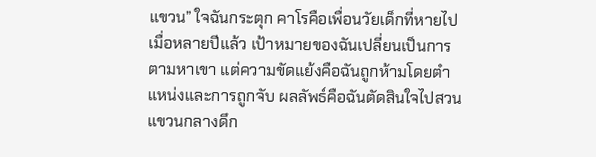แขวน” ใจฉันกระตุก คาโรคือเพื่อนวัยเด็กที่หายไปเมื่อหลายปีแล้ว เป้าหมายของฉันเปลี่ยนเป็นการตามหาเขา แต่ความขัดแย้งคือฉันถูกห้ามโดยตำแหน่งและการถูกจับ ผลลัพธ์คือฉันตัดสินใจไปสวนแขวนกลางดึก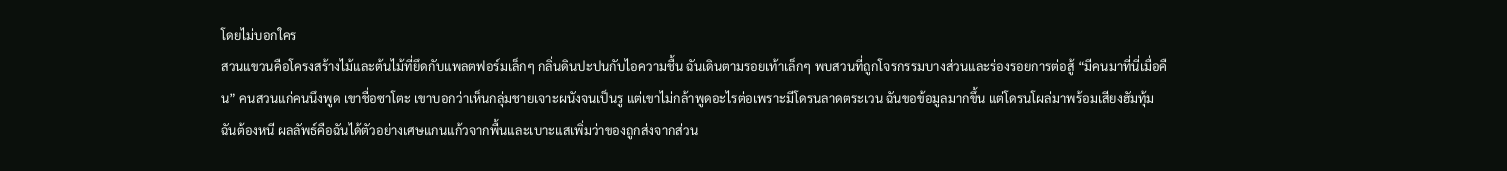โดยไม่บอกใคร
สวนแขวนคือโครงสร้างไม้และต้นไม้ที่ยึดกับแพลตฟอร์มเล็กๆ กลิ่นดินปะปนกับไอความชื้น ฉันเดินตามรอยเท้าเล็กๆ พบสวนที่ถูกโจรกรรมบางส่วนและร่องรอยการต่อสู้ “มีคนมาที่นี่เมื่อคืน” คนสวนแก่คนนึงพูด เขาชื่อซาโตะ เขาบอกว่าเห็นกลุ่มชายเจาะผนังจนเป็นรู แต่เขาไม่กล้าพูดอะไรต่อเพราะมีโดรนลาดตระเวน ฉันขอข้อมูลมากขึ้น แต่โดรนโผล่มาพร้อมเสียงฮัมทุ้ม ฉันต้องหนี ผลลัพธ์คือฉันได้ตัวอย่างเศษแกนแก้วจากพื้นและเบาะแสเพิ่มว่าของถูกส่งจากส่วน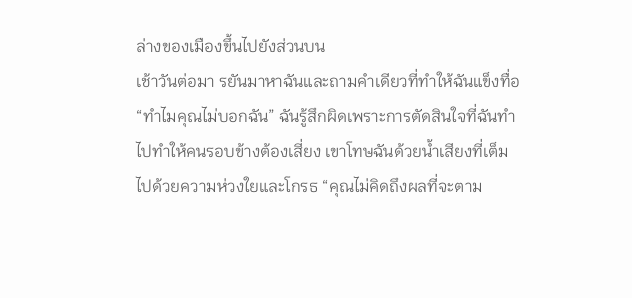ล่างของเมืองขึ้นไปยังส่วนบน
เช้าวันต่อมา รยันมาหาฉันและถามคำเดียวที่ทำให้ฉันแข็งทื่อ “ทำไมคุณไม่บอกฉัน” ฉันรู้สึกผิดเพราะการตัดสินใจที่ฉันทำไปทำให้คนรอบข้างต้องเสี่ยง เขาโทษฉันด้วยน้ำเสียงที่เต็มไปด้วยความห่วงใยและโกรธ “คุณไม่คิดถึงผลที่จะตาม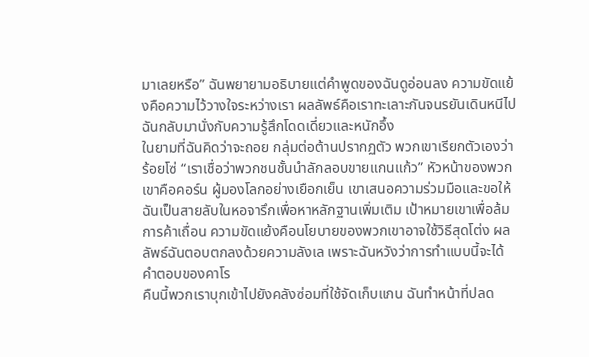มาเลยหรือ” ฉันพยายามอธิบายแต่คำพูดของฉันดูอ่อนลง ความขัดแย้งคือความไว้วางใจระหว่างเรา ผลลัพธ์คือเราทะเลาะกันจนรยันเดินหนีไป ฉันกลับมานั่งกับความรู้สึกโดดเดี่ยวและหนักอึ้ง
ในยามที่ฉันคิดว่าจะถอย กลุ่มต่อต้านปรากฏตัว พวกเขาเรียกตัวเองว่าร้อยโซ่ “เราเชื่อว่าพวกชนชั้นนำลักลอบขายแกนแก้ว” หัวหน้าของพวกเขาคือคอร์น ผู้มองโลกอย่างเยือกเย็น เขาเสนอความร่วมมือและขอให้ฉันเป็นสายลับในหอจารึกเพื่อหาหลักฐานเพิ่มเติม เป้าหมายเขาเพื่อล้มการค้าเถื่อน ความขัดแย้งคือนโยบายของพวกเขาอาจใช้วิธีสุดโต่ง ผลลัพธ์ฉันตอบตกลงด้วยความลังเล เพราะฉันหวังว่าการทำแบบนี้จะได้คำตอบของคาโร
คืนนี้พวกเราบุกเข้าไปยังคลังซ่อมที่ใช้จัดเก็บแกน ฉันทำหน้าที่ปลด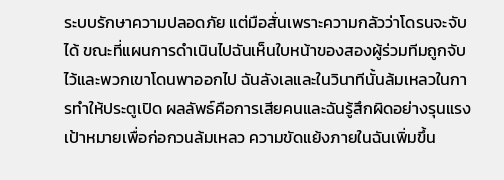ระบบรักษาความปลอดภัย แต่มือสั่นเพราะความกลัวว่าโดรนจะจับได้ ขณะที่แผนการดำเนินไปฉันเห็นใบหน้าของสองผู้ร่วมทีมถูกจับไว้และพวกเขาโดนพาออกไป ฉันลังเลและในวินาทีนั้นล้มเหลวในการทำให้ประตูเปิด ผลลัพธ์คือการเสียคนและฉันรู้สึกผิดอย่างรุนแรง เป้าหมายเพื่อก่อกวนล้มเหลว ความขัดแย้งภายในฉันเพิ่มขึ้น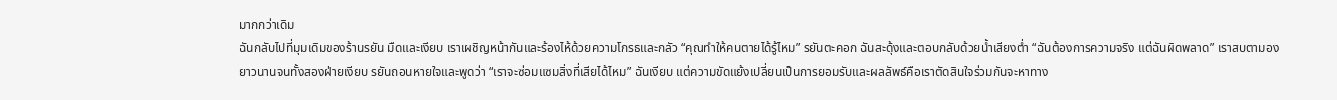มากกว่าเดิม
ฉันกลับไปที่มุมเดิมของร้านรยัน มืดและเงียบ เราเผชิญหน้ากันและร้องไห้ด้วยความโกรธและกลัว “คุณทำให้คนตายได้รู้ไหม” รยันตะคอก ฉันสะดุ้งและตอบกลับด้วยน้ำเสียงต่ำ “ฉันต้องการความจริง แต่ฉันผิดพลาด” เราสบตามองยาวนานจนทั้งสองฝ่ายเงียบ รยันถอนหายใจและพูดว่า “เราจะซ่อมแซมสิ่งที่เสียได้ไหม” ฉันเงียบ แต่ความขัดแย้งเปลี่ยนเป็นการยอมรับและผลลัพธ์คือเราตัดสินใจร่วมกันจะหาทาง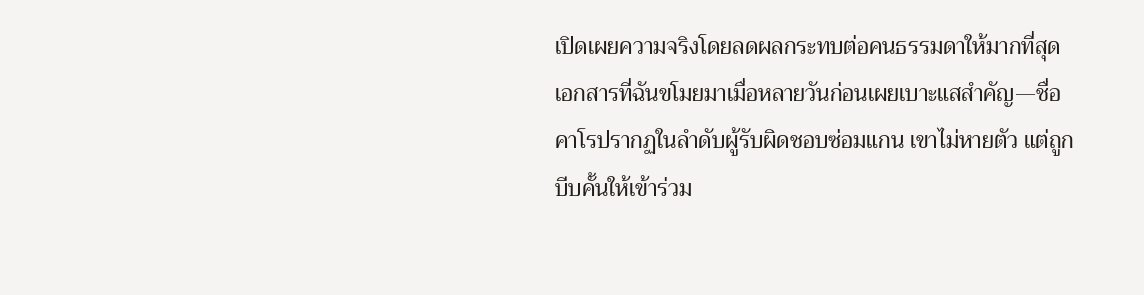เปิดเผยความจริงโดยลดผลกระทบต่อคนธรรมดาให้มากที่สุด
เอกสารที่ฉันขโมยมาเมื่อหลายวันก่อนเผยเบาะแสสำคัญ—ชื่อคาโรปรากฏในลำดับผู้รับผิดชอบซ่อมแกน เขาไม่หายตัว แต่ถูกบีบคั้นให้เข้าร่วม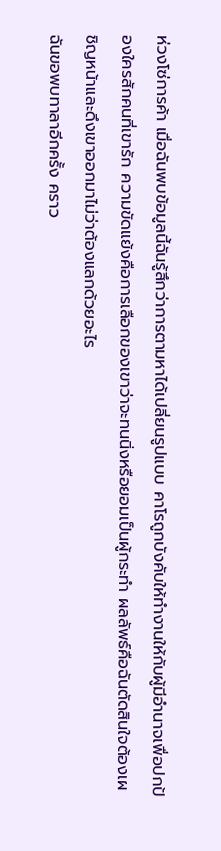ห่วงโซ่การค้า เมื่อฉันพบข้อมูลนี้ฉันรู้สึกว่าการตามหาได้เปลี่ยนรูปแบบ คาโรถูกบังคับให้ทำงานให้กับผู้มีอำนาจเพื่อปกป้องใครสักคนที่เขารัก ความขัดแย้งคือการเลือกของเขาว่าจะทนนิ่งหรือยอมเป็นผู้กระทำ ผลลัพธ์คือฉันตัดสินใจต้องเผชิญหน้าและดึงเขาออกมาไม่ว่าต้องแลกด้วยอะไร
ฉันขอพบทาลาอีกครั้ง คราว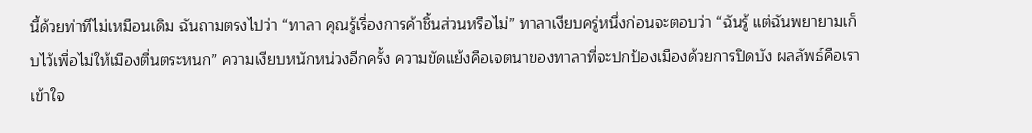นี้ด้วยท่าทีไม่เหมือนเดิม ฉันถามตรงไปว่า “ทาลา คุณรู้เรื่องการค้าชิ้นส่วนหรือไม่” ทาลาเงียบครู่หนึ่งก่อนจะตอบว่า “ฉันรู้ แต่ฉันพยายามเก็บไว้เพื่อไม่ให้เมืองตื่นตระหนก” ความเงียบหนักหน่วงอีกครั้ง ความขัดแย้งคือเจตนาของทาลาที่จะปกป้องเมืองด้วยการปิดบัง ผลลัพธ์คือเราเข้าใจ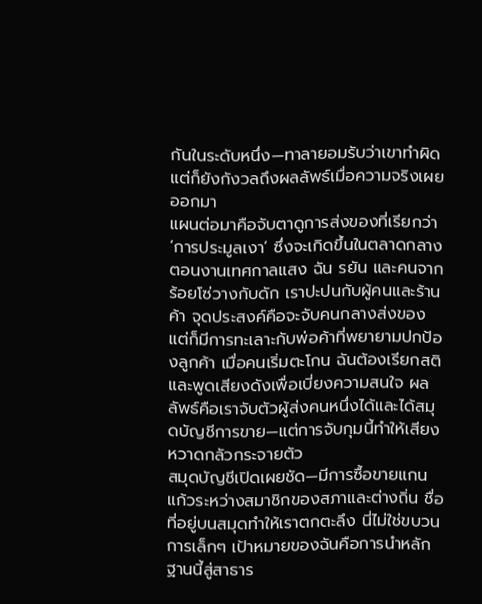กันในระดับหนึ่ง—ทาลายอมรับว่าเขาทำผิดแต่ก็ยังกังวลถึงผลลัพธ์เมื่อความจริงเผยออกมา
แผนต่อมาคือจับตาดูการส่งของที่เรียกว่า ‘การประมูลเงา’ ซึ่งจะเกิดขึ้นในตลาดกลางตอนงานเทศกาลแสง ฉัน รยัน และคนจากร้อยโซ่วางกับดัก เราปะปนกับผู้คนและร้านค้า จุดประสงค์คือจะจับคนกลางส่งของ แต่ก็มีการทะเลาะกับพ่อค้าที่พยายามปกป้องลูกค้า เมื่อคนเริ่มตะโกน ฉันต้องเรียกสติและพูดเสียงดังเพื่อเบี่ยงความสนใจ ผลลัพธ์คือเราจับตัวผู้ส่งคนหนึ่งได้และได้สมุดบัญชีการขาย—แต่การจับกุมนี้ทำให้เสียงหวาดกลัวกระจายตัว
สมุดบัญชีเปิดเผยชัด—มีการซื้อขายแกนแก้วระหว่างสมาชิกของสภาและต่างถิ่น ชื่อที่อยู่บนสมุดทำให้เราตกตะลึง นี่ไม่ใช่ขบวนการเล็กๆ เป้าหมายของฉันคือการนำหลักฐานนี้สู่สาธาร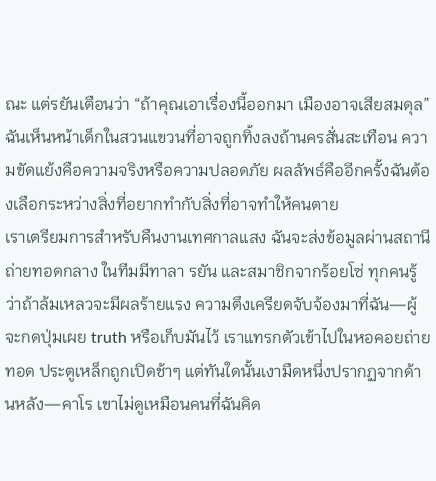ณะ แต่รยันเตือนว่า “ถ้าคุณเอาเรื่องนี้ออกมา เมืองอาจเสียสมดุล” ฉันเห็นหน้าเด็กในสวนแขวนที่อาจถูกทิ้งลงถ้านครสั่นสะเทือน ความขัดแย้งคือความจริงหรือความปลอดภัย ผลลัพธ์คืออีกครั้งฉันต้องเลือกระหว่างสิ่งที่อยากทำกับสิ่งที่อาจทำให้คนตาย
เราเตรียมการสำหรับคืนงานเทศกาลแสง ฉันจะส่งข้อมูลผ่านสถานีถ่ายทอดกลาง ในทีมมีทาลา รยัน และสมาชิกจากร้อยโซ่ ทุกคนรู้ว่าถ้าล้มเหลวจะมีผลร้ายแรง ความตึงเครียดจับจ้องมาที่ฉัน—ผู้จะกดปุ่มเผย truth หรือเก็บมันไว้ เราแทรกตัวเข้าไปในหอคอยถ่ายทอด ประตูเหล็กถูกเปิดช้าๆ แต่ทันใดนั้นเงามืดหนึ่งปรากฏจากด้านหลัง—คาโร เขาไม่ดูเหมือนคนที่ฉันคิด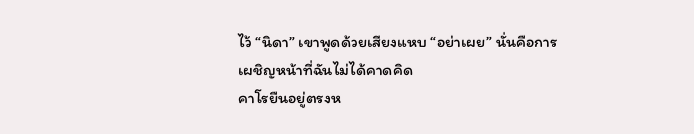ไว้ “นิดา” เขาพูดด้วยเสียงแหบ “อย่าเผย” นั่นคือการเผชิญหน้าที่ฉันไม่ได้คาดคิด
คาโรยืนอยู่ตรงห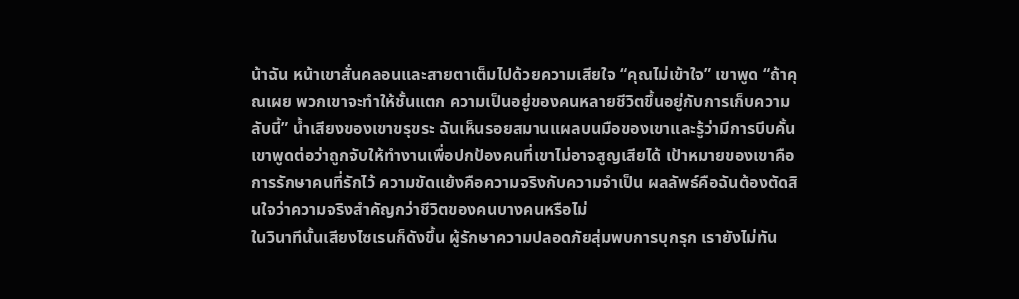น้าฉัน หน้าเขาสั่นคลอนและสายตาเต็มไปด้วยความเสียใจ “คุณไม่เข้าใจ” เขาพูด “ถ้าคุณเผย พวกเขาจะทำให้ชั้นแตก ความเป็นอยู่ของคนหลายชีวิตขึ้นอยู่กับการเก็บความลับนี้” น้ำเสียงของเขาขรุขระ ฉันเห็นรอยสมานแผลบนมือของเขาและรู้ว่ามีการบีบคั้น เขาพูดต่อว่าถูกจับให้ทำงานเพื่อปกป้องคนที่เขาไม่อาจสูญเสียได้ เป้าหมายของเขาคือการรักษาคนที่รักไว้ ความขัดแย้งคือความจริงกับความจำเป็น ผลลัพธ์คือฉันต้องตัดสินใจว่าความจริงสำคัญกว่าชีวิตของคนบางคนหรือไม่
ในวินาทีนั้นเสียงไซเรนก็ดังขึ้น ผู้รักษาความปลอดภัยสุ่มพบการบุกรุก เรายังไม่ทัน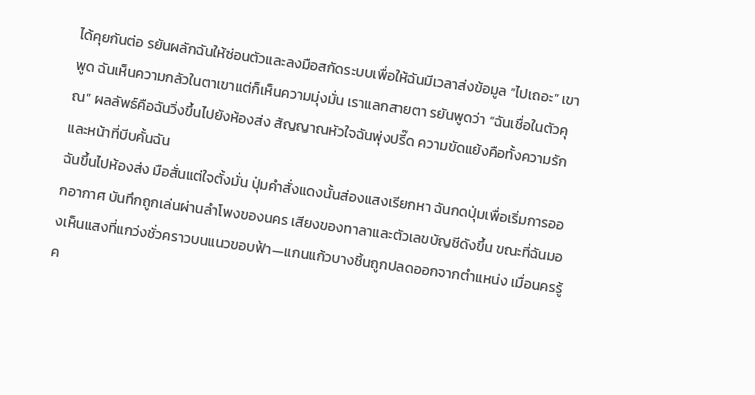ได้คุยกันต่อ รยันผลักฉันให้ซ่อนตัวและลงมือสกัดระบบเพื่อให้ฉันมีเวลาส่งข้อมูล “ไปเถอะ” เขาพูด ฉันเห็นความกลัวในตาเขาแต่ก็เห็นความมุ่งมั่น เราแลกสายตา รยันพูดว่า “ฉันเชื่อในตัวคุณ” ผลลัพธ์คือฉันวิ่งขึ้นไปยังห้องส่ง สัญญาณหัวใจฉันพุ่งปรี๊ด ความขัดแย้งคือทั้งความรักและหน้าที่บีบคั้นฉัน
ฉันขึ้นไปห้องส่ง มือสั่นแต่ใจตั้งมั่น ปุ่มคำสั่งแดงนั้นส่องแสงเรียกหา ฉันกดปุ่มเพื่อเริ่มการออกอากาศ บันทึกถูกเล่นผ่านลำโพงของนคร เสียงของทาลาและตัวเลขบัญชีดังขึ้น ขณะที่ฉันมองเห็นแสงที่แกว่งชั่วคราวบนแนวขอบฟ้า—แกนแก้วบางชิ้นถูกปลดออกจากตำแหน่ง เมื่อนครรู้ค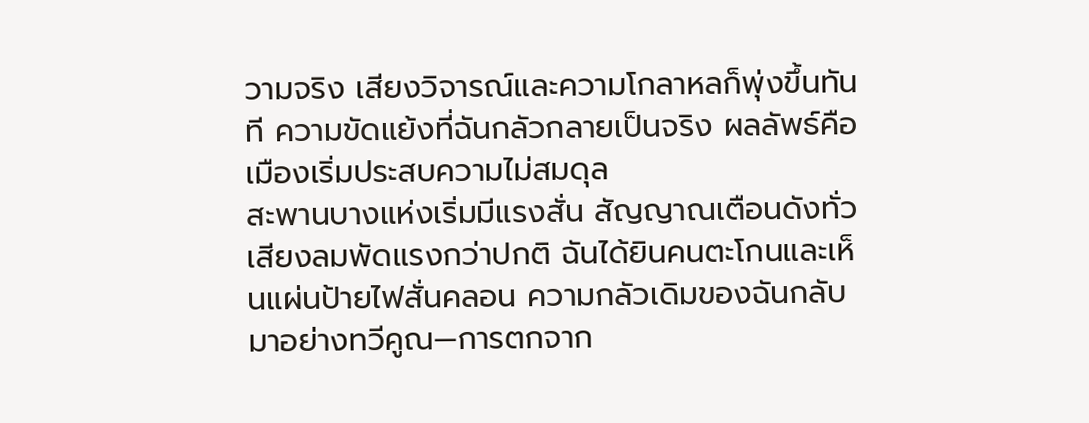วามจริง เสียงวิจารณ์และความโกลาหลก็พุ่งขึ้นทันที ความขัดแย้งที่ฉันกลัวกลายเป็นจริง ผลลัพธ์คือเมืองเริ่มประสบความไม่สมดุล
สะพานบางแห่งเริ่มมีแรงสั่น สัญญาณเตือนดังทั่ว เสียงลมพัดแรงกว่าปกติ ฉันได้ยินคนตะโกนและเห็นแผ่นป้ายไฟสั่นคลอน ความกลัวเดิมของฉันกลับมาอย่างทวีคูณ—การตกจาก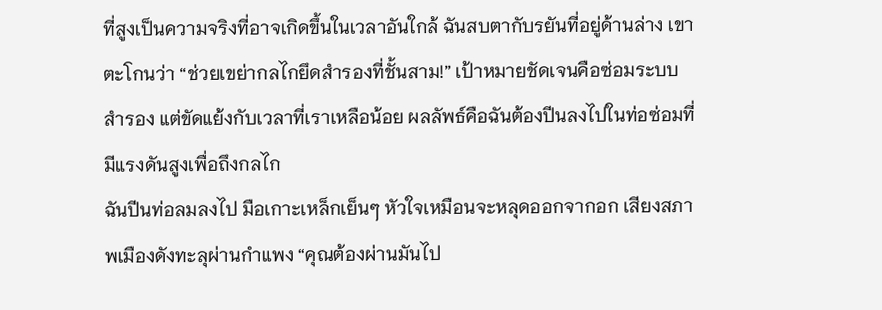ที่สูงเป็นความจริงที่อาจเกิดขึ้นในเวลาอันใกล้ ฉันสบตากับรยันที่อยู่ด้านล่าง เขาตะโกนว่า “ช่วยเขย่ากลไกยึดสำรองที่ชั้นสาม!” เป้าหมายชัดเจนคือซ่อมระบบสำรอง แต่ขัดแย้งกับเวลาที่เราเหลือน้อย ผลลัพธ์คือฉันต้องปีนลงไปในท่อซ่อมที่มีแรงดันสูงเพื่อถึงกลไก
ฉันปีนท่อลมลงไป มือเกาะเหล็กเย็นๆ หัวใจเหมือนจะหลุดออกจากอก เสียงสภาพเมืองดังทะลุผ่านกำแพง “คุณต้องผ่านมันไป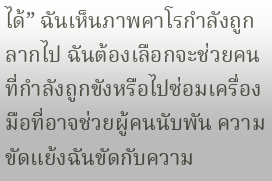ได้” ฉันเห็นภาพคาโรกำลังถูกลากไป ฉันต้องเลือกจะช่วยคนที่กำลังถูกขังหรือไปซ่อมเครื่องมือที่อาจช่วยผู้คนนับพัน ความขัดแย้งฉันขัดกับความ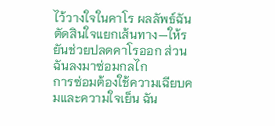ไว้วางใจในคาโร ผลลัพธ์ฉันตัดสินใจแยกเส้นทาง—ให้รยันช่วยปลดคาโรออก ส่วนฉันลงมาซ่อมกลไก
การซ่อมต้องใช้ความเฉียบคมและความใจเย็น ฉัน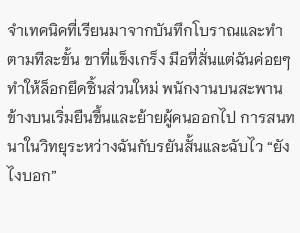จำเทคนิคที่เรียนมาจากบันทึกโบราณและทำตามทีละขั้น ขาที่แข็งเกร็ง มือที่สั่นแต่ฉันค่อยๆ ทำให้ล็อกยึดชิ้นส่วนใหม่ พนักงานบนสะพานข้างบนเริ่มยืนขึ้นและย้ายผู้คนออกไป การสนทนาในวิทยุระหว่างฉันกับรยันสั้นและฉับไว “ยังไงบอก”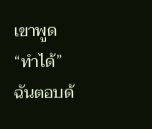เขาพูด “ทำได้” ฉันตอบด้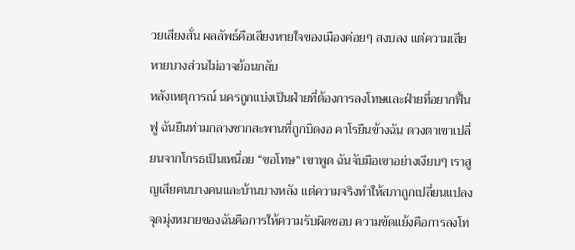วยเสียงสั่น ผลลัพธ์คือเสียงหายใจของเมืองค่อยๆ สงบลง แต่ความเสียหายบางส่วนไม่อาจย้อนกลับ
หลังเหตุการณ์ นครถูกแบ่งเป็นฝ่ายที่ต้องการลงโทษและฝ่ายที่อยากฟื้นฟู ฉันยืนท่ามกลางซากสะพานที่ถูกบิดงอ คาโรยืนข้างฉัน ดวงตาเขาเปลี่ยนจากโกรธเป็นเหนื่อย “ขอโทษ” เขาพูด ฉันจับมือเขาอย่างเงียบๆ เราสูญเสียคนบางคนและบ้านบางหลัง แต่ความจริงทำให้สภาถูกเปลี่ยนแปลง จุดมุ่งหมายของฉันคือการให้ความรับผิดชอบ ความขัดแย้งคือการลงโท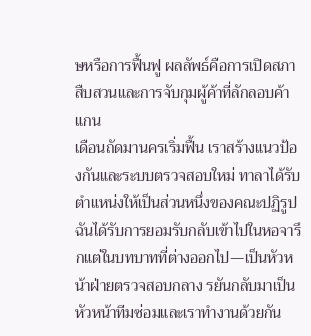ษหรือการฟื้นฟู ผลลัพธ์คือการเปิดสภาสืบสวนและการจับกุมผู้ค้าที่ลักลอบค้าแกน
เดือนถัดมานครเริ่มฟื้น เราสร้างแนวป้องกันและระบบตรวจสอบใหม่ ทาลาได้รับตำแหน่งให้เป็นส่วนหนึ่งของคณะปฏิรูป ฉันได้รับการยอมรับกลับเข้าไปในหอจารึกแต่ในบทบาทที่ต่างออกไป—เป็นหัวหน้าฝ่ายตรวจสอบกลาง รยันกลับมาเป็นหัวหน้าทีมซ่อมและเราทำงานด้วยกัน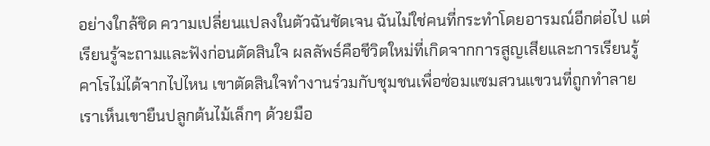อย่างใกล้ชิด ความเปลี่ยนแปลงในตัวฉันชัดเจน ฉันไม่ใช่คนที่กระทำโดยอารมณ์อีกต่อไป แต่เรียนรู้จะถามและฟังก่อนตัดสินใจ ผลลัพธ์คือชีวิตใหม่ที่เกิดจากการสูญเสียและการเรียนรู้
คาโรไม่ได้จากไปไหน เขาตัดสินใจทำงานร่วมกับชุมชนเพื่อซ่อมแซมสวนแขวนที่ถูกทำลาย เราเห็นเขายืนปลูกต้นไม้เล็กๆ ด้วยมือ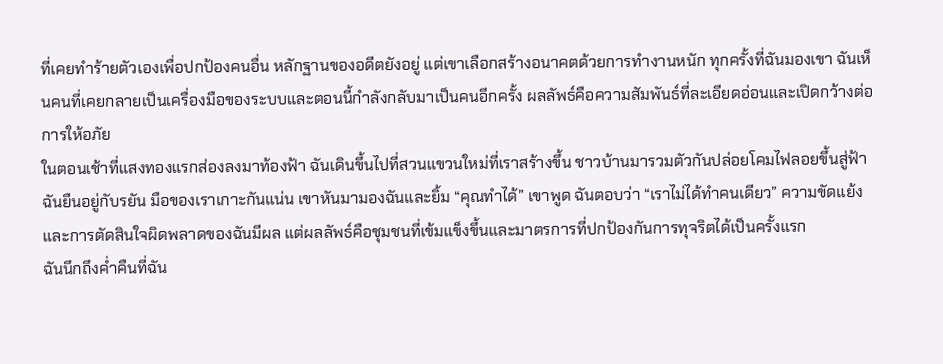ที่เคยทำร้ายตัวเองเพื่อปกป้องคนอื่น หลักฐานของอดีตยังอยู่ แต่เขาเลือกสร้างอนาคตด้วยการทำงานหนัก ทุกครั้งที่ฉันมองเขา ฉันเห็นคนที่เคยกลายเป็นเครื่องมือของระบบและตอนนี้กำลังกลับมาเป็นคนอีกครั้ง ผลลัพธ์คือความสัมพันธ์ที่ละเอียดอ่อนและเปิดกว้างต่อการให้อภัย
ในตอนเช้าที่แสงทองแรกส่องลงมาท้องฟ้า ฉันเดินขึ้นไปที่สวนแขวนใหม่ที่เราสร้างขึ้น ชาวบ้านมารวมตัวกันปล่อยโคมไฟลอยขึ้นสู่ฟ้า ฉันยืนอยู่กับรยัน มือของเราเกาะกันแน่น เขาหันมามองฉันและยิ้ม “คุณทำได้” เขาพูด ฉันตอบว่า “เราไม่ได้ทำคนเดียว” ความขัดแย้งและการตัดสินใจผิดพลาดของฉันมีผล แต่ผลลัพธ์คือชุมชนที่เข้มแข็งขึ้นและมาตรการที่ปกป้องกันการทุจริตได้เป็นครั้งแรก
ฉันนึกถึงค่ำคืนที่ฉัน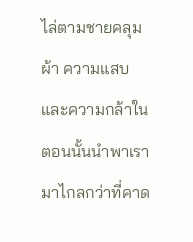ไล่ตามชายคลุมผ้า ความแสบและความกล้าในตอนนั้นนำพาเรามาไกลกว่าที่คาด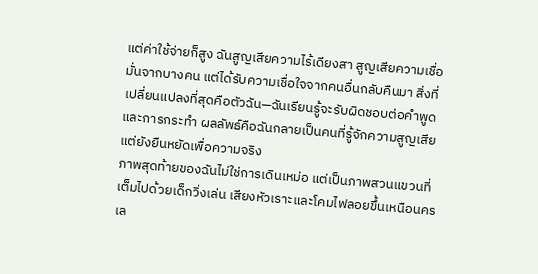แต่ค่าใช้จ่ายก็สูง ฉันสูญเสียความไร้เดียงสา สูญเสียความเชื่อมั่นจากบางคน แต่ได้รับความเชื่อใจจากคนอื่นกลับคืนมา สิ่งที่เปลี่ยนแปลงที่สุดคือตัวฉัน—ฉันเรียนรู้จะรับผิดชอบต่อคำพูดและการกระทำ ผลลัพธ์คือฉันกลายเป็นคนที่รู้จักความสูญเสียแต่ยังยืนหยัดเพื่อความจริง
ภาพสุดท้ายของฉันไม่ใช่การเดินเหม่อ แต่เป็นภาพสวนแขวนที่เต็มไปด้วยเด็กวิ่งเล่น เสียงหัวเราะและโคมไฟลอยขึ้นเหนือนครเล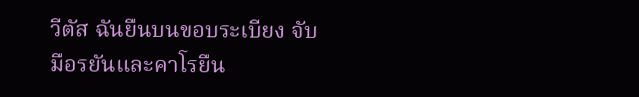วีตัส ฉันยืนบนขอบระเบียง จับมือรยันและคาโรยืน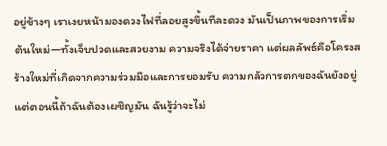อยู่ข้างๆ เราเงยหน้ามองดวงไฟที่ลอยสูงขึ้นทีละดวง มันเป็นภาพของการเริ่มต้นใหม่—ทั้งเจ็บปวดและสวยงาม ความจริงได้จ่ายราคา แต่ผลลัพธ์คือโครงสร้างใหม่ที่เกิดจากความร่วมมือและการยอมรับ ความกลัวการตกของฉันยังอยู่ แต่ตอนนี้ถ้าฉันต้องเผชิญมัน ฉันรู้ว่าจะไม่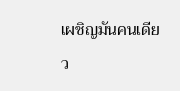เผชิญมันคนเดียว